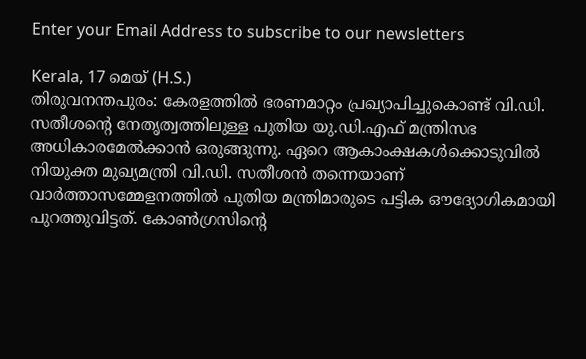Enter your Email Address to subscribe to our newsletters

Kerala, 17 മെയ് (H.S.)
തിരുവനന്തപുരം: കേരളത്തിൽ ഭരണമാറ്റം പ്രഖ്യാപിച്ചുകൊണ്ട് വി.ഡി. സതീശന്റെ നേതൃത്വത്തിലുള്ള പുതിയ യു.ഡി.എഫ് മന്ത്രിസഭ അധികാരമേൽക്കാൻ ഒരുങ്ങുന്നു. ഏറെ ആകാംക്ഷകൾക്കൊടുവിൽ നിയുക്ത മുഖ്യമന്ത്രി വി.ഡി. സതീശൻ തന്നെയാണ് വാർത്താസമ്മേളനത്തിൽ പുതിയ മന്ത്രിമാരുടെ പട്ടിക ഔദ്യോഗികമായി പുറത്തുവിട്ടത്. കോൺഗ്രസിന്റെ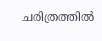ചരിത്രത്തിൽ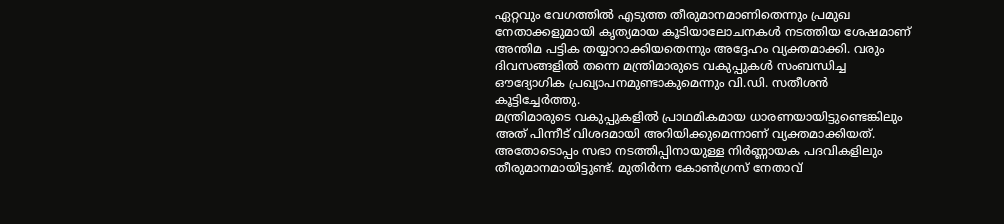ഏറ്റവും വേഗത്തിൽ എടുത്ത തീരുമാനമാണിതെന്നും പ്രമുഖ നേതാക്കളുമായി കൃത്യമായ കൂടിയാലോചനകൾ നടത്തിയ ശേഷമാണ് അന്തിമ പട്ടിക തയ്യാറാക്കിയതെന്നും അദ്ദേഹം വ്യക്തമാക്കി. വരും ദിവസങ്ങളിൽ തന്നെ മന്ത്രിമാരുടെ വകുപ്പുകൾ സംബന്ധിച്ച ഔദ്യോഗിക പ്രഖ്യാപനമുണ്ടാകുമെന്നും വി.ഡി. സതീശൻ കൂട്ടിച്ചേർത്തു.
മന്ത്രിമാരുടെ വകുപ്പുകളിൽ പ്രാഥമികമായ ധാരണയായിട്ടുണ്ടെങ്കിലും അത് പിന്നീട് വിശദമായി അറിയിക്കുമെന്നാണ് വ്യക്തമാക്കിയത്. അതോടൊപ്പം സഭാ നടത്തിപ്പിനായുള്ള നിർണ്ണായക പദവികളിലും തീരുമാനമായിട്ടുണ്ട്. മുതിർന്ന കോൺഗ്രസ് നേതാവ്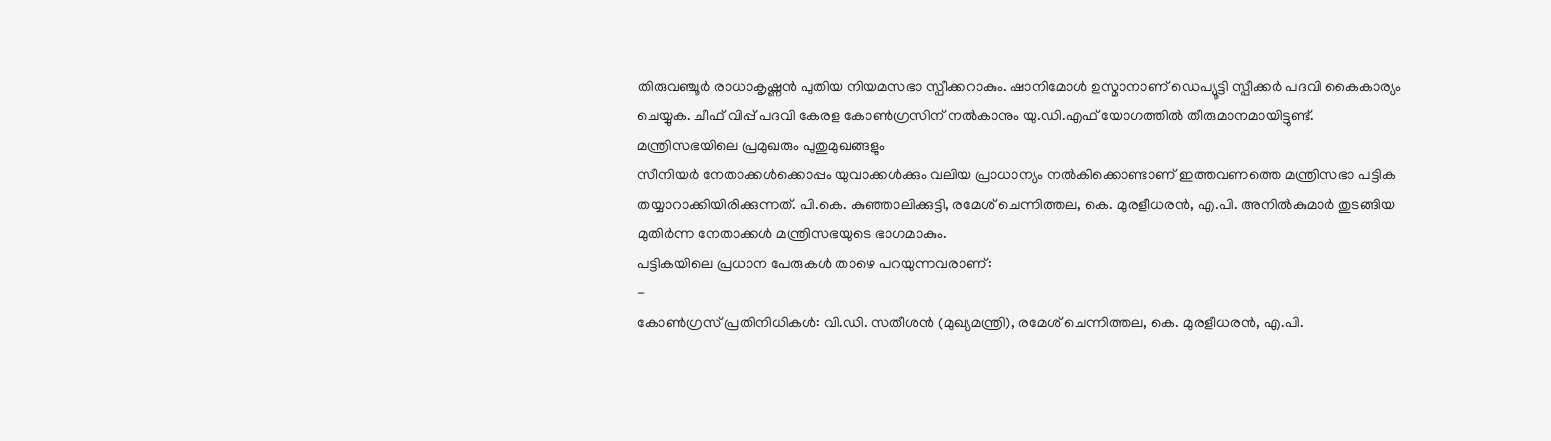തിരുവഞ്ചൂർ രാധാകൃഷ്ണൻ പുതിയ നിയമസഭാ സ്പീക്കറാകും. ഷാനിമോൾ ഉസ്മാനാണ് ഡെപ്യൂട്ടി സ്പീക്കർ പദവി കൈകാര്യം ചെയ്യുക. ചീഫ് വിപ്പ് പദവി കേരള കോൺഗ്രസിന് നൽകാനും യു.ഡി.എഫ് യോഗത്തിൽ തീരുമാനമായിട്ടുണ്ട്.
മന്ത്രിസഭയിലെ പ്രമുഖരും പുതുമുഖങ്ങളും
സീനിയർ നേതാക്കൾക്കൊപ്പം യുവാക്കൾക്കും വലിയ പ്രാധാന്യം നൽകിക്കൊണ്ടാണ് ഇത്തവണത്തെ മന്ത്രിസഭാ പട്ടിക തയ്യാറാക്കിയിരിക്കുന്നത്. പി.കെ. കുഞ്ഞാലിക്കുട്ടി, രമേശ് ചെന്നിത്തല, കെ. മുരളീധരൻ, എ.പി. അനിൽകുമാർ തുടങ്ങിയ മുതിർന്ന നേതാക്കൾ മന്ത്രിസഭയുടെ ഭാഗമാകും.
പട്ടികയിലെ പ്രധാന പേരുകൾ താഴെ പറയുന്നവരാണ്:
-
കോൺഗ്രസ് പ്രതിനിധികൾ: വി.ഡി. സതീശൻ (മുഖ്യമന്ത്രി), രമേശ് ചെന്നിത്തല, കെ. മുരളീധരൻ, എ.പി.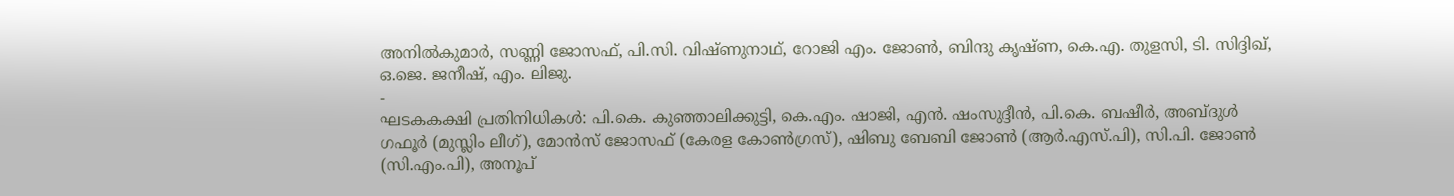അനിൽകുമാർ, സണ്ണി ജോസഫ്, പി.സി. വിഷ്ണുനാഥ്, റോജി എം. ജോൺ, ബിന്ദു കൃഷ്ണ, കെ.എ. തുളസി, ടി. സിദ്ദിഖ്, ഒ.ജെ. ജനീഷ്, എം. ലിജു.
-
ഘടകകക്ഷി പ്രതിനിധികൾ: പി.കെ. കുഞ്ഞാലിക്കുട്ടി, കെ.എം. ഷാജി, എൻ. ഷംസുദ്ദീൻ, പി.കെ. ബഷീർ, അബ്ദുൾ ഗഫൂർ (മുസ്ലിം ലീഗ്), മോൻസ് ജോസഫ് (കേരള കോൺഗ്രസ്), ഷിബു ബേബി ജോൺ (ആർ.എസ്.പി), സി.പി. ജോൺ (സി.എം.പി), അനൂപ്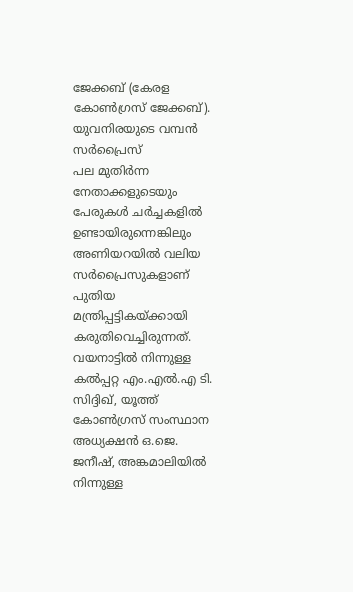ജേക്കബ് (കേരള കോൺഗ്രസ് ജേക്കബ്).
യുവനിരയുടെ വമ്പൻ സർപ്രൈസ്
പല മുതിർന്ന നേതാക്കളുടെയും പേരുകൾ ചർച്ചകളിൽ ഉണ്ടായിരുന്നെങ്കിലും അണിയറയിൽ വലിയ സർപ്രൈസുകളാണ് പുതിയ മന്ത്രിപ്പട്ടികയ്ക്കായി കരുതിവെച്ചിരുന്നത്. വയനാട്ടിൽ നിന്നുള്ള കൽപ്പറ്റ എം.എൽ.എ ടി. സിദ്ദിഖ്, യൂത്ത് കോൺഗ്രസ് സംസ്ഥാന അധ്യക്ഷൻ ഒ.ജെ. ജനീഷ്, അങ്കമാലിയിൽ നിന്നുള്ള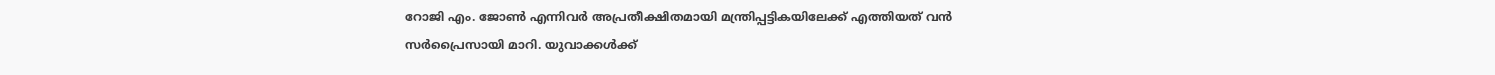റോജി എം. ജോൺ എന്നിവർ അപ്രതീക്ഷിതമായി മന്ത്രിപ്പട്ടികയിലേക്ക് എത്തിയത് വൻ സർപ്രൈസായി മാറി. യുവാക്കൾക്ക്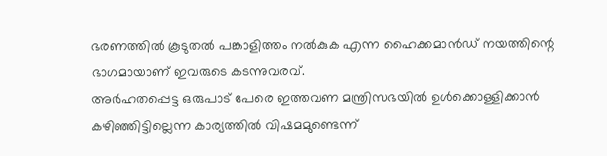ഭരണത്തിൽ കൂടുതൽ പങ്കാളിത്തം നൽകുക എന്ന ഹൈക്കമാൻഡ് നയത്തിന്റെ ഭാഗമായാണ് ഇവരുടെ കടന്നുവരവ്.
അർഹതപ്പെട്ട ഒരുപാട് പേരെ ഇത്തവണ മന്ത്രിസഭയിൽ ഉൾക്കൊള്ളിക്കാൻ കഴിഞ്ഞിട്ടില്ലെന്ന കാര്യത്തിൽ വിഷമമുണ്ടെന്ന്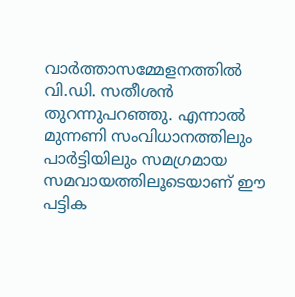വാർത്താസമ്മേളനത്തിൽ വി.ഡി. സതീശൻ തുറന്നുപറഞ്ഞു. എന്നാൽ മുന്നണി സംവിധാനത്തിലും പാർട്ടിയിലും സമഗ്രമായ സമവായത്തിലൂടെയാണ് ഈ പട്ടിക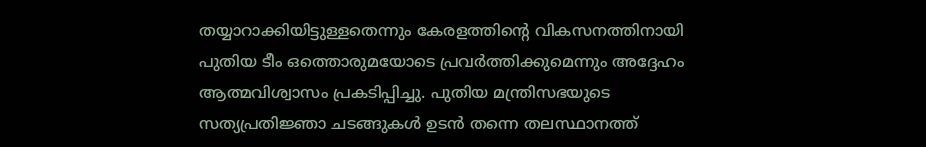തയ്യാറാക്കിയിട്ടുള്ളതെന്നും കേരളത്തിന്റെ വികസനത്തിനായി പുതിയ ടീം ഒത്തൊരുമയോടെ പ്രവർത്തിക്കുമെന്നും അദ്ദേഹം ആത്മവിശ്വാസം പ്രകടിപ്പിച്ചു. പുതിയ മന്ത്രിസഭയുടെ സത്യപ്രതിജ്ഞാ ചടങ്ങുകൾ ഉടൻ തന്നെ തലസ്ഥാനത്ത്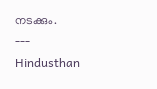നടക്കും.
---
Hindusthan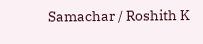Samachar / Roshith K